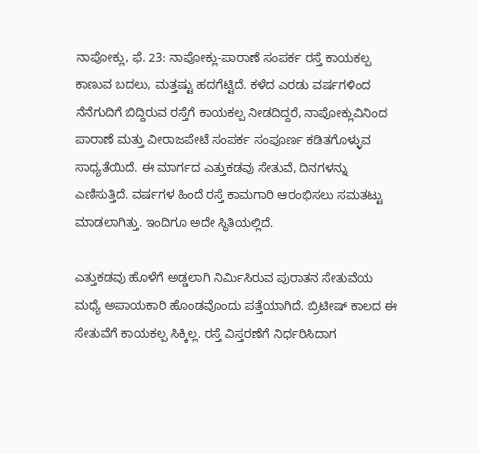ನಾಪೋಕ್ಲು, ಫೆ. 23: ನಾಪೋಕ್ಲು-ಪಾರಾಣೆ ಸಂಪರ್ಕ ರಸ್ತೆ ಕಾಯಕಲ್ಪ ಕಾಣುವ ಬದಲು, ಮತ್ತಷ್ಟು ಹದಗೆಟ್ಟಿದೆ. ಕಳೆದ ಎರಡು ವರ್ಷಗಳಿಂದ ನೆನೆಗುದಿಗೆ ಬಿದ್ದಿರುವ ರಸ್ತೆಗೆ ಕಾಯಕಲ್ಪ ನೀಡದಿದ್ದರೆ, ನಾಪೋಕ್ಲುವಿನಿಂದ ಪಾರಾಣೆ ಮತ್ತು ವೀರಾಜಪೇಟೆ ಸಂಪರ್ಕ ಸಂಪೂರ್ಣ ಕಡಿತಗೊಳ್ಳುವ ಸಾಧ್ಯತೆಯಿದೆ. ಈ ಮಾರ್ಗದ ಎತ್ತುಕಡವು ಸೇತುವೆ, ದಿನಗಳನ್ನು ಎಣಿಸುತ್ತಿದೆ. ವರ್ಷಗಳ ಹಿಂದೆ ರಸ್ತೆ ಕಾಮಗಾರಿ ಆರಂಭಿಸಲು ಸಮತಟ್ಟು ಮಾಡಲಾಗಿತ್ತು. ಇಂದಿಗೂ ಅದೇ ಸ್ಥಿತಿಯಲ್ಲಿದೆ.

ಎತ್ತುಕಡವು ಹೊಳೆಗೆ ಅಡ್ಡಲಾಗಿ ನಿರ್ಮಿಸಿರುವ ಪುರಾತನ ಸೇತುವೆಯ ಮಧ್ಯೆ ಅಪಾಯಕಾರಿ ಹೊಂಡವೊಂದು ಪತ್ತೆಯಾಗಿದೆ. ಬ್ರಿಟೀಷ್ ಕಾಲದ ಈ ಸೇತುವೆಗೆ ಕಾಯಕಲ್ಪ ಸಿಕ್ಕಿಲ್ಲ. ರಸ್ತೆ ವಿಸ್ತರಣೆಗೆ ನಿರ್ಧರಿಸಿದಾಗ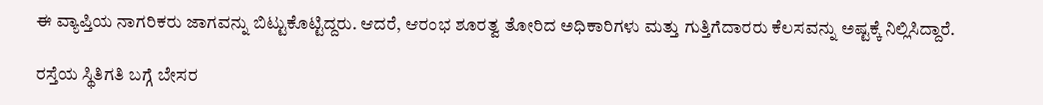ಈ ವ್ಯಾಪ್ತಿಯ ನಾಗರಿಕರು ಜಾಗವನ್ನು ಬಿಟ್ಟುಕೊಟ್ಟಿದ್ದರು. ಆದರೆ, ಆರಂಭ ಶೂರತ್ವ ತೋರಿದ ಅಧಿಕಾರಿಗಳು ಮತ್ತು ಗುತ್ತಿಗೆದಾರರು ಕೆಲಸವನ್ನು ಅಷ್ಟಕ್ಕೆ ನಿಲ್ಲಿಸಿದ್ದಾರೆ.

ರಸ್ತೆಯ ಸ್ಥಿತಿಗತಿ ಬಗ್ಗೆ ಬೇಸರ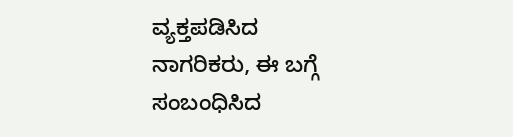ವ್ಯಕ್ತಪಡಿಸಿದ ನಾಗರಿಕರು, ಈ ಬಗ್ಗೆ ಸಂಬಂಧಿಸಿದ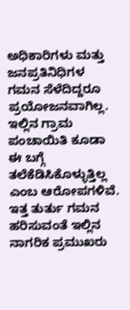ಅಧಿಕಾರಿಗಳು ಮತ್ತು ಜನಪ್ರತಿನಿಧಿಗಳ ಗಮನ ಸೆಳೆದಿದ್ದರೂ ಪ್ರಯೋಜನವಾಗಿಲ್ಲ. ಇಲ್ಲಿನ ಗ್ರಾಮ ಪಂಚಾಯಿತಿ ಕೂಡಾ ಈ ಬಗ್ಗೆ ತಲೆಕೆಡಿಸಿಕೊಳ್ಳುತ್ತಿಲ್ಲ ಎಂಬ ಆರೋಪಗಳಿವೆ. ಇತ್ತ ತುರ್ತು ಗಮನ ಹರಿಸುವಂತೆ ಇಲ್ಲಿನ ನಾಗರಿಕ ಪ್ರಮುಖರು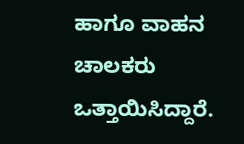ಹಾಗೂ ವಾಹನ ಚಾಲಕರು ಒತ್ತಾಯಿಸಿದ್ದಾರೆ.